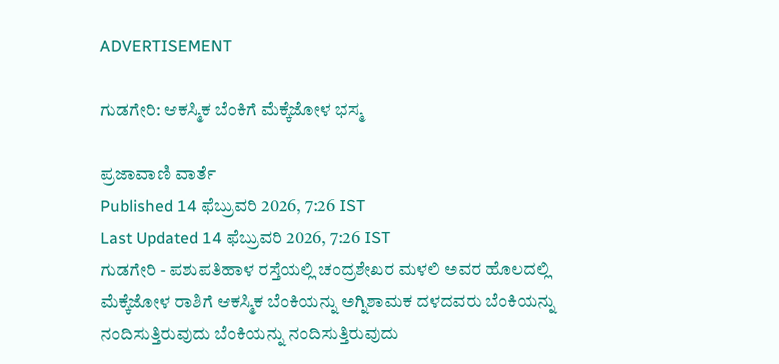ADVERTISEMENT

ಗುಡಗೇರಿ: ಆಕಸ್ಮಿಕ ಬೆಂಕಿಗೆ ಮೆಕ್ಕೆಜೋಳ ಭಸ್ಮ

ಪ್ರಜಾವಾಣಿ ವಾರ್ತೆ
Published 14 ಫೆಬ್ರುವರಿ 2026, 7:26 IST
Last Updated 14 ಫೆಬ್ರುವರಿ 2026, 7:26 IST
ಗುಡಗೇರಿ - ಪಶುಪತಿಹಾಳ ರಸ್ತೆಯಲ್ಲಿ ಚಂದ್ರಶೇಖರ ಮಳಲಿ ಅವರ ಹೊಲದಲ್ಲಿ ಮೆಕ್ಕೆಜೋಳ ರಾಶಿಗೆ ಆಕಸ್ಮಿಕ ಬೆಂಕಿಯನ್ನು ಅಗ್ನಿಶಾಮಕ ದಳದವರು ಬೆಂಕಿಯನ್ನು ನಂದಿಸುತ್ತಿರುವುದು ಬೆಂಕಿಯನ್ನು ನಂದಿಸುತ್ತಿರುವುದು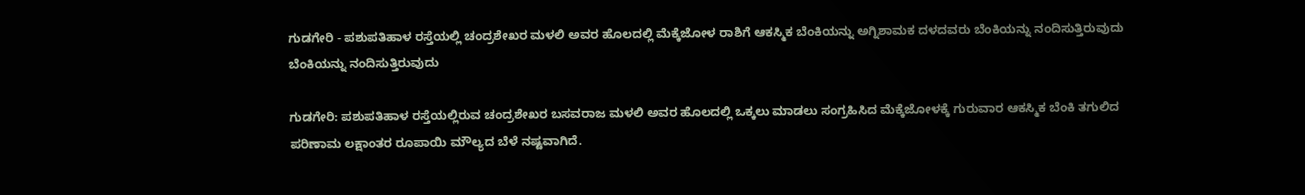ಗುಡಗೇರಿ - ಪಶುಪತಿಹಾಳ ರಸ್ತೆಯಲ್ಲಿ ಚಂದ್ರಶೇಖರ ಮಳಲಿ ಅವರ ಹೊಲದಲ್ಲಿ ಮೆಕ್ಕೆಜೋಳ ರಾಶಿಗೆ ಆಕಸ್ಮಿಕ ಬೆಂಕಿಯನ್ನು ಅಗ್ನಿಶಾಮಕ ದಳದವರು ಬೆಂಕಿಯನ್ನು ನಂದಿಸುತ್ತಿರುವುದು ಬೆಂಕಿಯನ್ನು ನಂದಿಸುತ್ತಿರುವುದು

ಗುಡಗೇರಿ: ಪಶುಪತಿಹಾಳ ರಸ್ತೆಯಲ್ಲಿರುವ ಚಂದ್ರಶೇಖರ ಬಸವರಾಜ ಮಳಲಿ ಅವರ ಹೊಲದಲ್ಲಿ ಒಕ್ಕಲು ಮಾಡಲು ಸಂಗ್ರಹಿಸಿದ ಮೆಕ್ಕೆಜೋಳಕ್ಕೆ ಗುರುವಾರ ಆಕಸ್ಮಿಕ ಬೆಂಕಿ ತಗುಲಿದ ಪರಿಣಾಮ ಲಕ್ಷಾಂತರ ರೂಪಾಯಿ ಮೌಲ್ಯದ ಬೆಳೆ ನಷ್ಟವಾಗಿದೆ.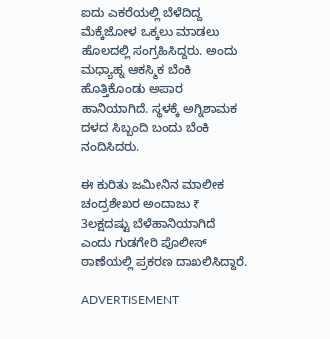ಐದು ಎಕರೆಯಲ್ಲಿ ಬೆಳೆದಿದ್ದ ಮೆಕ್ಕೆಜೋಳ ಒಕ್ಕಲು ಮಾಡಲು ಹೊಲದಲ್ಲಿ ಸಂಗ್ರಹಿಸಿದ್ದರು. ಅಂದು ಮಧ್ಯಾಹ್ನ ಆಕಸ್ಮಿಕ ಬೆಂಕಿ ಹೊತ್ತಿಕೊಂಡು ಅಪಾರ ಹಾನಿಯಾಗಿದೆ. ಸ್ಥಳಕ್ಕೆ ಅಗ್ನಿಶಾಮಕ ದಳದ ಸಿಬ್ಬಂದಿ ಬಂದು ಬೆಂಕಿ ನಂದಿಸಿದರು.

ಈ ಕುರಿತು ಜಮೀನಿನ ಮಾಲೀಕ ಚಂದ್ರಶೇಖರ ಅಂದಾಜು ₹ 3ಲಕ್ಷದಷ್ಟು ಬೆಳೆಹಾನಿಯಾಗಿದೆ ಎಂದು ಗುಡಗೇರಿ ಪೊಲೀಸ್ ಠಾಣೆಯಲ್ಲಿ ಪ್ರಕರಣ ದಾಖಲಿಸಿದ್ದಾರೆ.

ADVERTISEMENT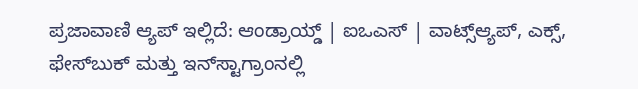ಪ್ರಜಾವಾಣಿ ಆ್ಯಪ್ ಇಲ್ಲಿದೆ: ಆಂಡ್ರಾಯ್ಡ್ | ಐಒಎಸ್ | ವಾಟ್ಸ್ಆ್ಯಪ್, ಎಕ್ಸ್, ಫೇಸ್‌ಬುಕ್ ಮತ್ತು ಇನ್‌ಸ್ಟಾಗ್ರಾಂನಲ್ಲಿ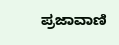ಪ್ರಜಾವಾಣಿ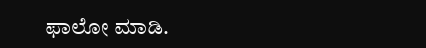ಫಾಲೋ ಮಾಡಿ.